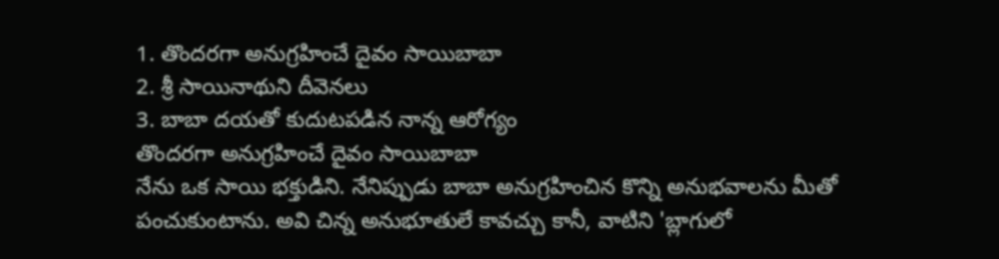1. తొందరగా అనుగ్రహించే దైవం సాయిబాబా
2. శ్రీ సాయినాథుని దీవెనలు
3. బాబా దయతో కుదుటపడిన నాన్న ఆరోగ్యం
తొందరగా అనుగ్రహించే దైవం సాయిబాబా
నేను ఒక సాయి భక్తుడిని. నేనిప్పుడు బాబా అనుగ్రహించిన కొన్ని అనుభవాలను మీతో పంచుకుంటాను. అవి చిన్న అనుభూతులే కావచ్చు కానీ, వాటిని 'బ్లాగులో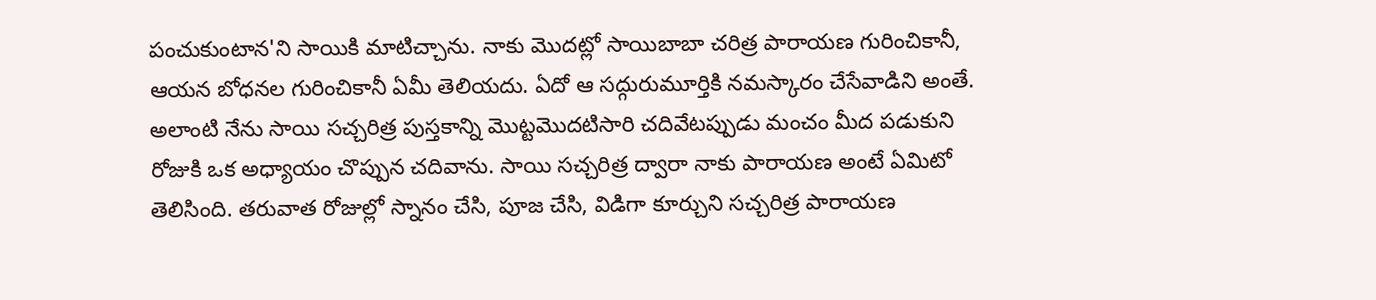పంచుకుంటాన'ని సాయికి మాటిచ్చాను. నాకు మొదట్లో సాయిబాబా చరిత్ర పారాయణ గురించికానీ, ఆయన బోధనల గురించికానీ ఏమీ తెలియదు. ఏదో ఆ సద్గురుమూర్తికి నమస్కారం చేసేవాడిని అంతే. అలాంటి నేను సాయి సచ్చరిత్ర పుస్తకాన్ని మొట్టమొదటిసారి చదివేటప్పుడు మంచం మీద పడుకుని రోజుకి ఒక అధ్యాయం చొప్పున చదివాను. సాయి సచ్చరిత్ర ద్వారా నాకు పారాయణ అంటే ఏమిటో తెలిసింది. తరువాత రోజుల్లో స్నానం చేసి, పూజ చేసి, విడిగా కూర్చుని సచ్చరిత్ర పారాయణ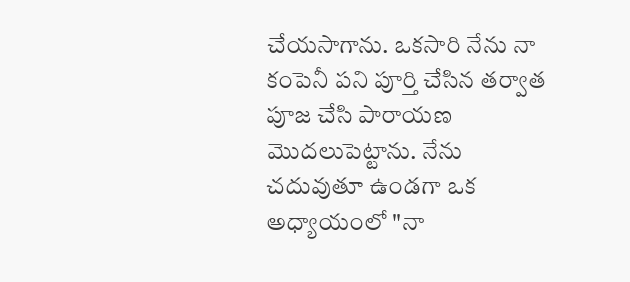చేయసాగాను. ఒకసారి నేను నా కంపెనీ పని పూర్తి చేసిన తర్వాత పూజ చేసి పారాయణ మొదలుపెట్టాను. నేను చదువుతూ ఉండగా ఒక అధ్యాయంలో "నా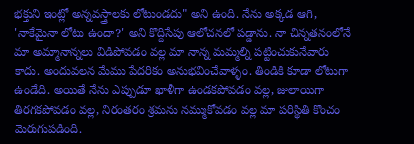భక్తుని ఇంట్లో అన్నవస్త్రాలకు లోటుండదు" అని ఉంది. నేను అక్కడ ఆగి, 'నాకేమైనా లోటు ఉందా?' అని కొద్దిసేపు ఆలోచనలో పడ్డాను. నా చిన్నతనంలోనే మా అమ్మానాన్నలు విడిపోవడం వల్ల మా నాన్న మమ్మల్ని పట్టించుకునేవారు కాదు. అందువలన మేము పేదరికం అనుభవించేవాళ్ళం. తిండికి కూడా లోటుగా ఉండేది. అయితే నేను ఎప్పుడూ ఖాళీగా ఉండకపోవడం వల్ల, జులాయిగా తిరగకపోవడం వల్ల, నిరంతరం శ్రమను నమ్ముకోవడం వల్ల మా పరిస్థితి కొంచం మెరుగుపడింది.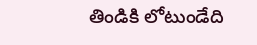తిండికి లోటుండేది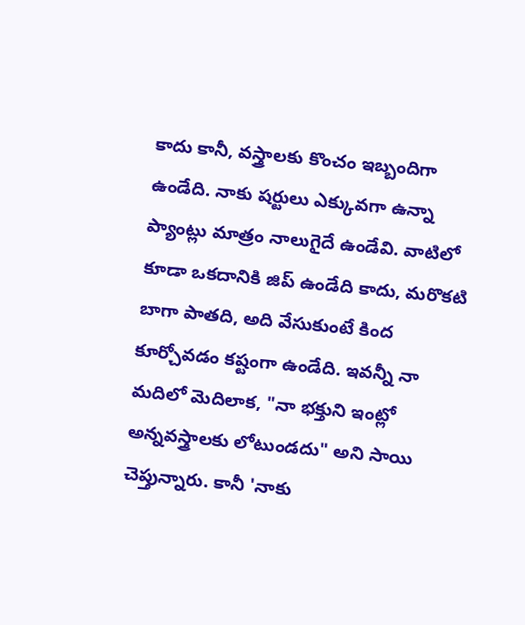కాదు కానీ, వస్త్రాలకు కొంచం ఇబ్బందిగా ఉండేది. నాకు షర్టులు ఎక్కువగా ఉన్నా ప్యాంట్లు మాత్రం నాలుగైదే ఉండేవి. వాటిలో కూడా ఒకదానికి జిప్ ఉండేది కాదు, మరొకటి బాగా పాతది, అది వేసుకుంటే కింద కూర్చోవడం కష్టంగా ఉండేది. ఇవన్నీ నా మదిలో మెదిలాక, "నా భక్తుని ఇంట్లో అన్నవస్త్రాలకు లోటుండదు" అని సాయి చెప్తున్నారు. కానీ 'నాకు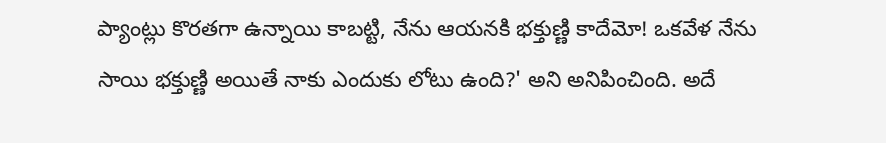ప్యాంట్లు కొరతగా ఉన్నాయి కాబట్టి, నేను ఆయనకి భక్తుణ్ణి కాదేమో! ఒకవేళ నేను సాయి భక్తుణ్ణి అయితే నాకు ఎందుకు లోటు ఉంది?' అని అనిపించింది. అదే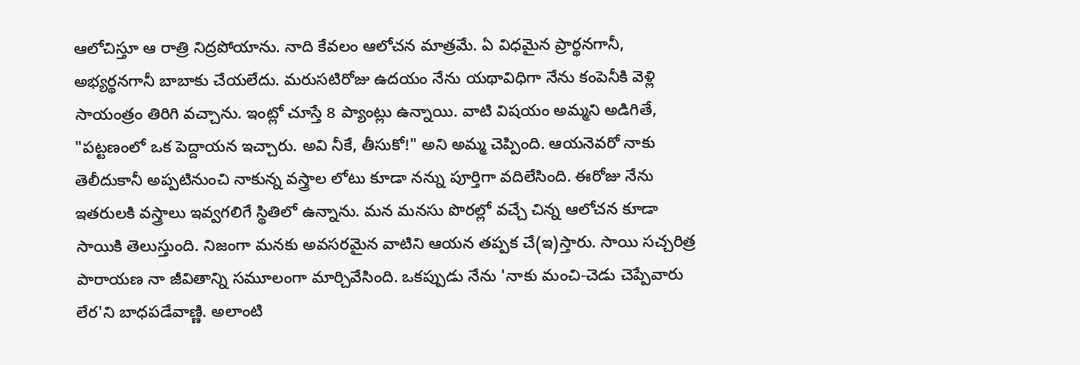ఆలోచిస్తూ ఆ రాత్రి నిద్రపోయాను. నాది కేవలం ఆలోచన మాత్రమే. ఏ విధమైన ప్రార్థనగానీ, అభ్యర్థనగానీ బాబాకు చేయలేదు. మరుసటిరోజు ఉదయం నేను యథావిధిగా నేను కంపెనీకి వెళ్లి సాయంత్రం తిరిగి వచ్చాను. ఇంట్లో చూస్తే 8 ప్యాంట్లు ఉన్నాయి. వాటి విషయం అమ్మని అడిగితే, "పట్టణంలో ఒక పెద్దాయన ఇచ్చారు. అవి నీకే, తీసుకో!" అని అమ్మ చెప్పింది. ఆయనెవరో నాకు తెలీదుకానీ అప్పటినుంచి నాకున్న వస్త్రాల లోటు కూడా నన్ను పూర్తిగా వదిలేసింది. ఈరోజు నేను ఇతరులకి వస్త్రాలు ఇవ్వగలిగే స్థితిలో ఉన్నాను. మన మనసు పొరల్లో వచ్చే చిన్న ఆలోచన కూడా సాయికి తెలుస్తుంది. నిజంగా మనకు అవసరమైన వాటిని ఆయన తప్పక చే(ఇ)స్తారు. సాయి సచ్చరిత్ర పారాయణ నా జీవితాన్ని సమూలంగా మార్చివేసింది. ఒకప్పుడు నేను 'నాకు మంచి-చెడు చెప్పేవారు లేర'ని బాధపడేవాణ్ణి. అలాంటి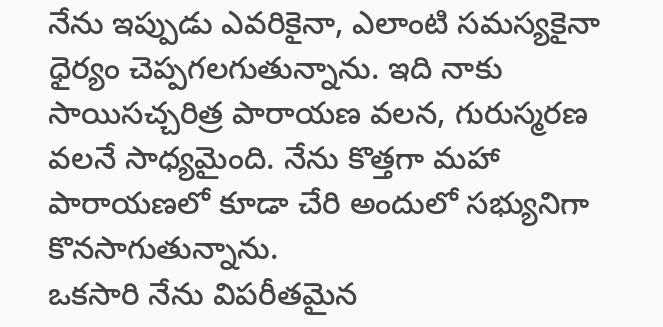నేను ఇప్పుడు ఎవరికైనా, ఎలాంటి సమస్యకైనా ధైర్యం చెప్పగలగుతున్నాను. ఇది నాకు సాయిసచ్చరిత్ర పారాయణ వలన, గురుస్మరణ వలనే సాధ్యమైంది. నేను కొత్తగా మహా పారాయణలో కూడా చేరి అందులో సభ్యునిగా కొనసాగుతున్నాను.
ఒకసారి నేను విపరీతమైన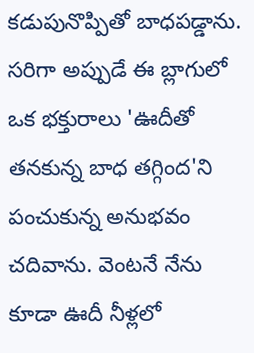కడుపునొప్పితో బాధపడ్డాను. సరిగా అప్పుడే ఈ బ్లాగులో ఒక భక్తురాలు 'ఊదీతో తనకున్న బాధ తగ్గింద'ని పంచుకున్న అనుభవం చదివాను. వెంటనే నేను కూడా ఊదీ నీళ్లలో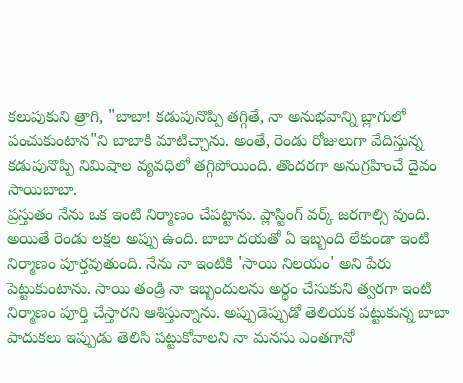కలుపుకుని త్రాగి, "బాబా! కడుపునొప్పి తగ్గితే, నా అనుభవాన్ని బ్లాగులో పంచుకుంటాన"ని బాబాకి మాటిచ్చాను. అంతే, రెండు రోజులుగా వేదిస్తున్న కడుపునొప్పి నిమిషాల వ్యవధిలో తగ్గిపోయింది. తొందరగా అనుగ్రహించే దైవం సాయిబాబా.
ప్రస్తుతం నేను ఒక ఇంటి నిర్మాణం చేపట్టాను. ప్లాస్టింగ్ వర్క్ జరగాల్సి వుంది. అయితే రెండు లక్షల అప్పు ఉంది. బాబా దయతో ఏ ఇబ్బంది లేకుండా ఇంటి నిర్మాణం పూర్తవుతుంది. నేను నా ఇంటికి 'సాయి నిలయం' అని పేరు పెట్టుకుంటాను. సాయి తండ్రి నా ఇబ్బందులను అర్థం చేసుకుని త్వరగా ఇంటి నిర్మాణం పూర్తి చేస్తారని ఆశిస్తున్నాను. అప్పుడెప్పుడో తెలియక పట్టుకున్న బాబా పాదుకలు ఇప్పుడు తెలిసి పట్టుకోవాలని నా మనసు ఎంతగానో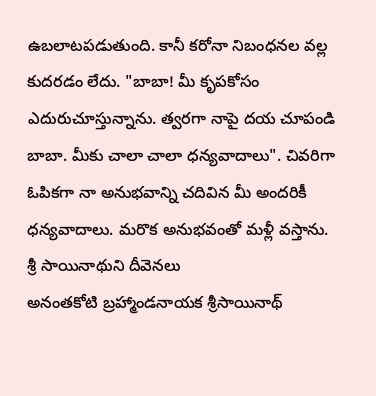ఉబలాటపడుతుంది. కానీ కరోనా నిబంధనల వల్ల కుదరడం లేదు. "బాబా! మీ కృపకోసం ఎదురుచూస్తున్నాను. త్వరగా నాపై దయ చూపండి బాబా. మీకు చాలా చాలా ధన్యవాదాలు". చివరిగా ఓపికగా నా అనుభవాన్ని చదివిన మీ అందరికీ ధన్యవాదాలు. మరొక అనుభవంతో మళ్లీ వస్తాను.
శ్రీ సాయినాథుని దీవెనలు
అనంతకోటి బ్రహ్మాండనాయక శ్రీసాయినాథ్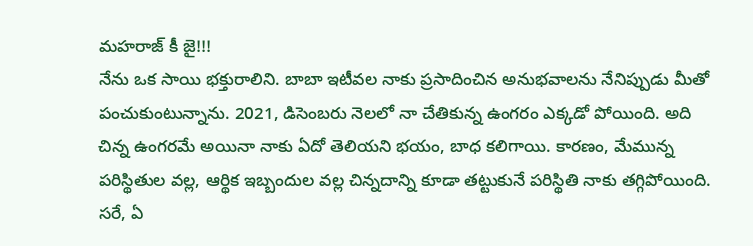మహరాజ్ కీ జై!!!
నేను ఒక సాయి భక్తురాలిని. బాబా ఇటీవల నాకు ప్రసాదించిన అనుభవాలను నేనిప్పుడు మీతో పంచుకుంటున్నాను. 2021, డిసెంబరు నెలలో నా చేతికున్న ఉంగరం ఎక్కడో పోయింది. అది చిన్న ఉంగరమే అయినా నాకు ఏదో తెలియని భయం, బాధ కలిగాయి. కారణం, మేమున్న పరిస్థితుల వల్ల, ఆర్థిక ఇబ్బందుల వల్ల చిన్నదాన్ని కూడా తట్టుకునే పరిస్థితి నాకు తగ్గిపోయింది. సరే, ఏ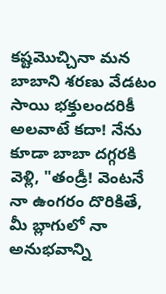కష్టమొచ్చినా మన బాబాని శరణు వేడటం సాయి భక్తులందరికీ అలవాటే కదా! నేను కూడా బాబా దగ్గరకి వెళ్లి, "తండ్రీ! వెంటనే నా ఉంగరం దొరికితే, మీ బ్లాగులో నా అనుభవాన్ని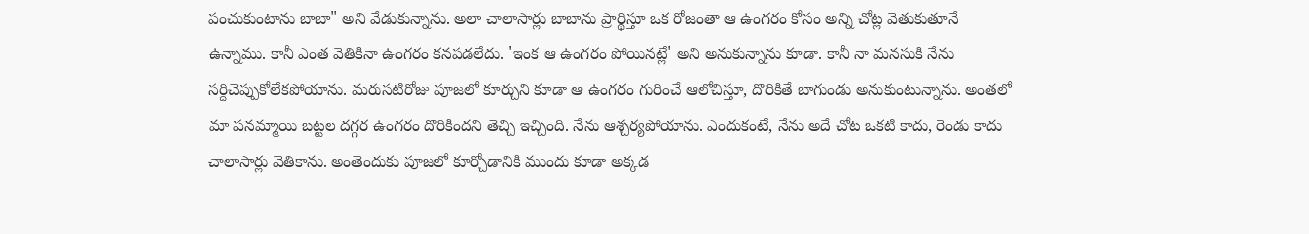పంచుకుంటాను బాబా" అని వేడుకున్నాను. అలా చాలాసార్లు బాబాను ప్రార్థిస్తూ ఒక రోజంతా ఆ ఉంగరం కోసం అన్ని చోట్ల వెతుకుతూనే ఉన్నాము. కానీ ఎంత వెతికినా ఉంగరం కనపడలేదు. 'ఇంక ఆ ఉంగరం పోయినట్లే' అని అనుకున్నాను కూడా. కానీ నా మనసుకి నేను సర్దిచెప్పుకోలేకపోయాను. మరుసటిరోజు పూజలో కూర్చుని కూడా ఆ ఉంగరం గురించే ఆలోచిస్తూ, దొరికితే బాగుండు అనుకుంటున్నాను. అంతలో మా పనమ్మాయి బట్టల దగ్గర ఉంగరం దొరికిందని తెచ్చి ఇచ్చింది. నేను ఆశ్చర్యపోయాను. ఎందుకంటే, నేను అదే చోట ఒకటి కాదు, రెండు కాదు చాలాసార్లు వెతికాను. అంతెందుకు పూజలో కూర్చోడానికి ముందు కూడా అక్కడ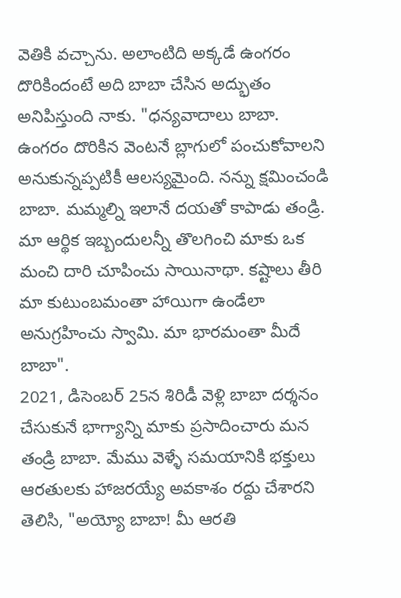వెతికి వచ్చాను. అలాంటిది అక్కడే ఉంగరం దొరికిందంటే అది బాబా చేసిన అద్భుతం అనిపిస్తుంది నాకు. "ధన్యవాదాలు బాబా. ఉంగరం దొరికిన వెంటనే బ్లాగులో పంచుకోవాలని అనుకున్నప్పటికీ ఆలస్యమైంది. నన్ను క్షమించండి బాబా. మమ్మల్ని ఇలానే దయతో కాపాడు తండ్రి. మా ఆర్థిక ఇబ్బందులన్నీ తొలగించి మాకు ఒక మంచి దారి చూపించు సాయినాథా. కష్టాలు తీరి మా కుటుంబమంతా హాయిగా ఉండేలా అనుగ్రహించు స్వామి. మా భారమంతా మీదే బాబా".
2021, డిసెంబర్ 25న శిరిడీ వెళ్లి బాబా దర్శనం చేసుకునే భాగ్యాన్ని మాకు ప్రసాదించారు మన తండ్రి బాబా. మేము వెళ్ళే సమయానికి భక్తులు ఆరతులకు హాజరయ్యే అవకాశం రద్దు చేశారని తెలిసి, "అయ్యో బాబా! మీ ఆరతి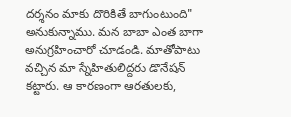దర్శనం మాకు దొరికితే బాగుంటుంది" అనుకున్నాము. మన బాబా ఎంత బాగా అనుగ్రహించారో చూడండి. మాతోపాటు వచ్చిన మా స్నేహితులిద్దరు డొనేషన్ కట్టారు. ఆ కారణంగా ఆరతులకు,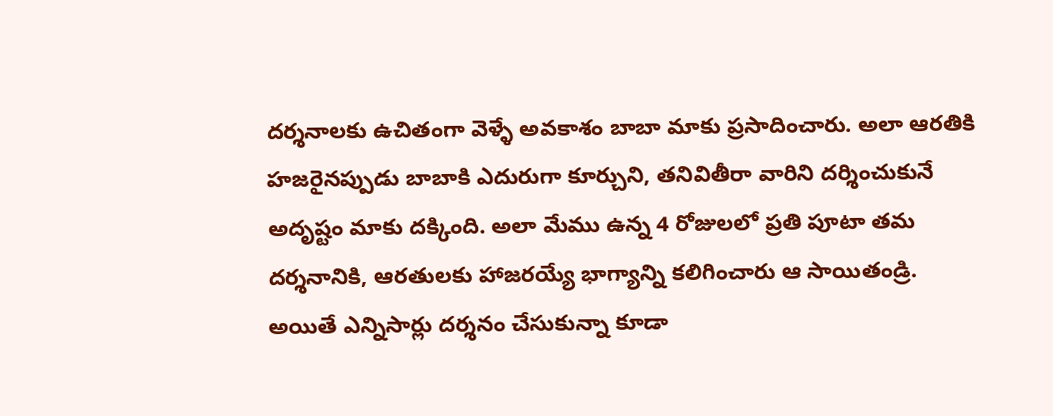దర్శనాలకు ఉచితంగా వెళ్ళే అవకాశం బాబా మాకు ప్రసాదించారు. అలా ఆరతికి హజరైనప్పుడు బాబాకి ఎదురుగా కూర్చుని, తనివితీరా వారిని దర్శించుకునే అదృష్టం మాకు దక్కింది. అలా మేము ఉన్న 4 రోజులలో ప్రతి పూటా తమ దర్శనానికి, ఆరతులకు హాజరయ్యే భాగ్యాన్ని కలిగించారు ఆ సాయితండ్రి. అయితే ఎన్నిసార్లు దర్శనం చేసుకున్నా కూడా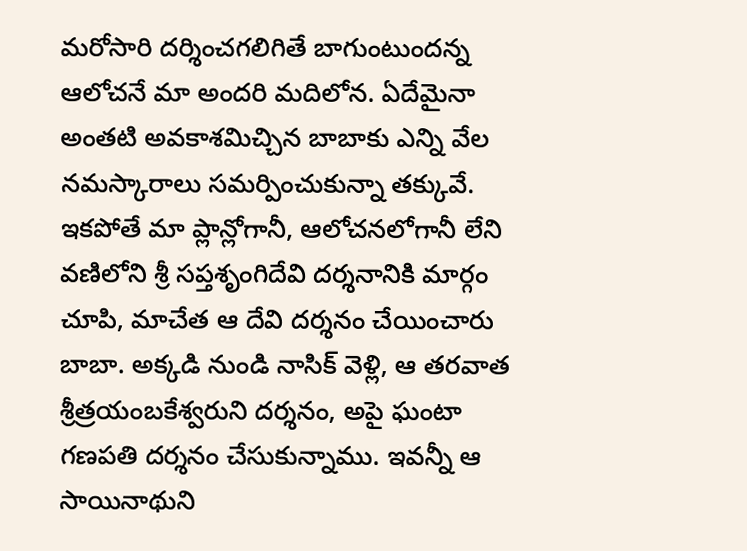మరోసారి దర్శించగలిగితే బాగుంటుందన్న ఆలోచనే మా అందరి మదిలోన. ఏదేమైనా అంతటి అవకాశమిచ్చిన బాబాకు ఎన్ని వేల నమస్కారాలు సమర్పించుకున్నా తక్కువే.
ఇకపోతే మా ప్లాన్లోగానీ, ఆలోచనలోగానీ లేని వణిలోని శ్రీ సప్తశృంగిదేవి దర్శనానికి మార్గం చూపి, మాచేత ఆ దేవి దర్శనం చేయించారు బాబా. అక్కడి నుండి నాసిక్ వెళ్లి, ఆ తరవాత శ్రీత్రయంబకేశ్వరుని దర్శనం, అపై ఘంటా గణపతి దర్శనం చేసుకున్నాము. ఇవన్నీ ఆ సాయినాథుని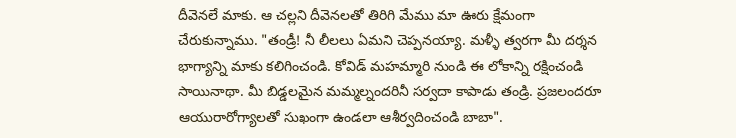దీవెనలే మాకు. ఆ చల్లని దీవెనలతో తిరిగి మేము మా ఊరు క్షేమంగా చేరుకున్నాము. "తండ్రీ! నీ లీలలు ఏమని చెప్పనయ్యా. మళ్ళీ త్వరగా మీ దర్శన భాగ్యాన్ని మాకు కలిగించండి. కోవిడ్ మహమ్మారి నుండి ఈ లోకాన్ని రక్షించండి సాయినాథా. మీ బిడ్డలమైన మమ్మల్నందరినీ సర్వదా కాపాడు తండ్రి. ప్రజలందరూ ఆయురారోగ్యాలతో సుఖంగా ఉండలా ఆశీర్వదించండి బాబా".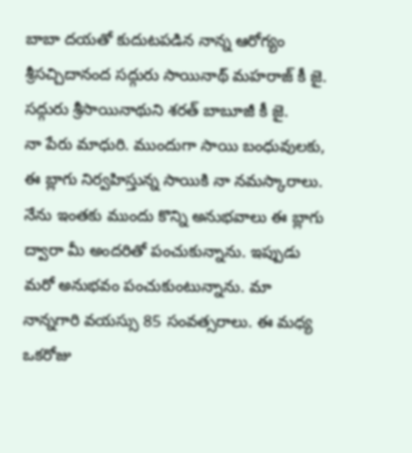బాబా దయతో కుదుటపడిన నాన్న ఆరోగ్యం
శ్రీసచ్చిదానంద సద్గురు సాయినాథ్ మహరాజ్ కీ జై.
సద్గురు శ్రీసాయినాథుని శరత్ బాబూజీ కీ జై.
నా పేరు మాధురి. ముందుగా సాయి బంధువులకు, ఈ బ్లాగు నిర్వహిస్తున్న సాయికి నా నమస్కారాలు. నేను ఇంతకు ముందు కొన్ని అనుభవాలు ఈ బ్లాగు ద్వారా మీ అందరితో పంచుకున్నాను. ఇప్పుడు మరో అనుభవం పంచుకుంటున్నాను. మా నాన్నగారి వయస్సు 85 సంవత్సరాలు. ఈ మధ్య ఒకరోజు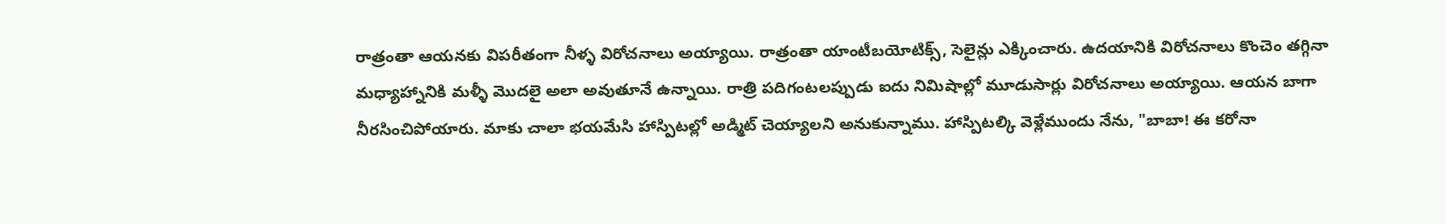రాత్రంతా ఆయనకు విపరీతంగా నీళ్ళ విరోచనాలు అయ్యాయి. రాత్రంతా యాంటీబయోటిక్స్, సెలైన్లు ఎక్కించారు. ఉదయానికి విరోచనాలు కొంచెం తగ్గినా మధ్యాహ్నానికి మళ్ళీ మొదలై అలా అవుతూనే ఉన్నాయి. రాత్రి పదిగంటలప్పుడు ఐదు నిమిషాల్లో మూడుసార్లు విరోచనాలు అయ్యాయి. ఆయన బాగా నీరసించిపోయారు. మాకు చాలా భయమేసి హాస్పిటల్లో అడ్మిట్ చెయ్యాలని అనుకున్నాము. హాస్పిటల్కి వెళ్లేముందు నేను, "బాబా! ఈ కరోనా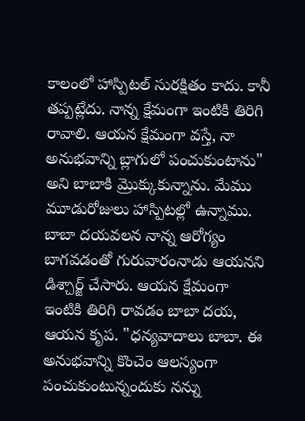కాలంలో హాస్పిటల్ సురక్షితం కాదు. కానీ తప్పట్లేదు. నాన్న క్షేమంగా ఇంటికి తిరిగి రావాలి. ఆయన క్షేమంగా వస్తే, నా అనుభవాన్ని బ్లాగులో పంచుకుంటాను" అని బాబాకి మ్రొక్కుకున్నాను. మేము మూడురోజులు హాస్పిటల్లో ఉన్నాము. బాబా దయవలన నాన్న ఆరోగ్యం బాగవడంతో గురువారంనాడు ఆయనని డిశ్చార్జ్ చేసారు. ఆయన క్షేమంగా ఇంటికి తిరిగి రావడం బాబా దయ, ఆయన కృప. "ధన్యవాదాలు బాబా. ఈ అనుభవాన్ని కొంచెం ఆలస్యంగా పంచుకుంటున్నందుకు నన్ను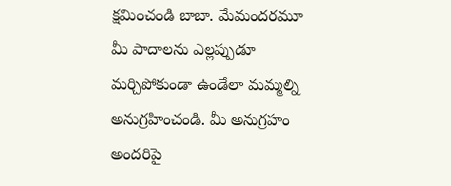క్షమించండి బాబా. మేమందరమూ మీ పాదాలను ఎల్లప్పుడూ మర్చిపోకుండా ఉండేలా మమ్మల్ని అనుగ్రహించండి. మీ అనుగ్రహం అందరిపై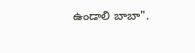ఉండాలి బాబా".